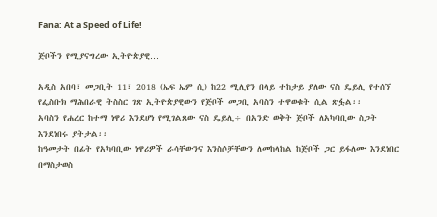Fana: At a Speed of Life!

ጅቦችን የሚያናግረው ኢትዮጵያዊ…

አዲስ አበባ፣ መጋቢት 11፣ 2018 (ኤፍ ኤም ሲ) ከ22 ሚሊየን በላይ ተከታይ ያለው ናስ ዴይሊ የተሰኘ የፌስቡክ ማሕበራዊ ትስስር ገጽ ኢትዮጵያዊውን የጅቦች መጋቢ አባስን ተዋወቁት ሲል ጽፏል፡፡
አባስን የሐረር ከተማ ነዋሪ እንደሆነ የሚገልጸው ናስ ዴይሊ÷ በአንድ ወቅት ጅቦች ለአካባቢው ስጋት እንደነበሩ ያትታል፡፡
ከዓመታት በፊት የአካባቢው ነዋሪዎች ራሳቸውንና እንስሶቻቸውን ለመከላከል ከጅቦች ጋር ይፋለሙ እንደነበር በማስታወስ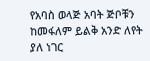የአባስ ወላጅ አባት ጅቦቹን ከመፋለም ይልቅ አንድ ለየት ያለ ነገር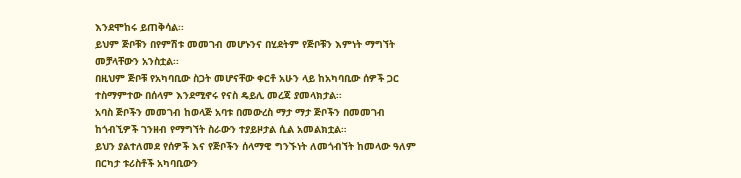እንደሞከሩ ይጠቅሳል፡፡
ይህም ጅቦቹን በየምሽቱ መመገብ መሆኑንና በሂደትም የጅቦቹን እምነት ማግኘት መቻላቸውን አንስቷል፡፡
በዚህም ጅቦቹ የአካባቢው ስጋት መሆናቸው ቀርቶ አሁን ላይ ከአካባቢው ሰዎች ጋር ተስማምተው በሰላም እንደሚኖሩ የናስ ዴይሊ መረጃ ያመላክታል፡፡
አባስ ጅቦችን መመገብ ከወላጅ አባቱ በመውረስ ማታ ማታ ጅቦችን በመመገብ ከጎብኚዎች ገንዘብ የማግኘት ስራውን ተያይዞታል ሲል አመልክቷል።
ይህን ያልተለመደ የሰዎች እና የጅቦችን ሰላማዊ ግንኙነት ለመጎብኘት ከመላው ዓለም በርካታ ቱሪስቶች አካባቢውን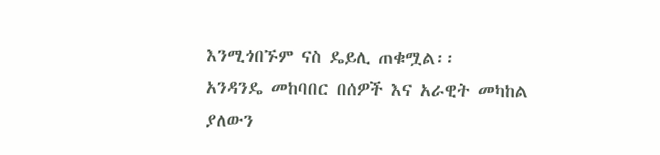እንሚጎበኙም ናስ ዴይሊ ጠቁሟል፡፡
አንዳንዴ መከባበር በሰዎች እና አራዊት መካከል ያለውን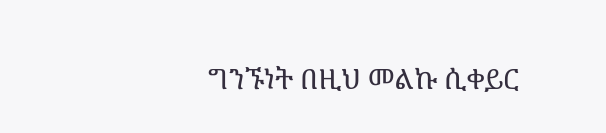ግንኙነት በዚህ መልኩ ሲቀይር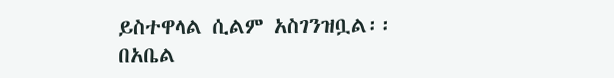ይስተዋላል ሲልም አስገንዝቧል፡፡
በአቤል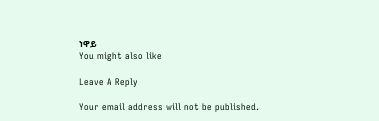ነዋይ
You might also like

Leave A Reply

Your email address will not be published.